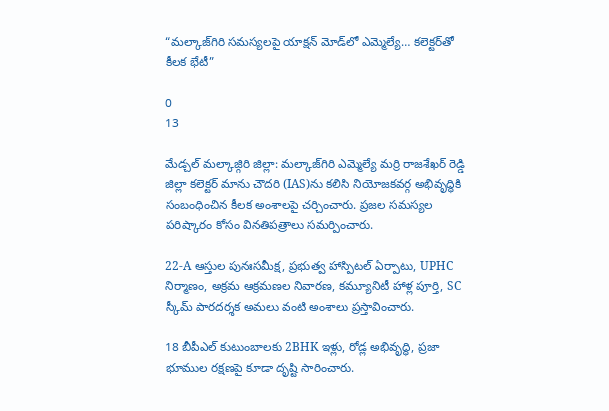“మల్కాజ్‌గిరి సమస్యలపై యాక్షన్ మోడ్‌లో ఎమ్మెల్యే… కలెక్టర్‌తో కీలక భేటీ”

0
13

మేడ్చల్ మల్కాజ్గిరి జిల్లా: మల్కాజ్‌గిరి ఎమ్మెల్యే మర్రి రాజశేఖర్ రెడ్డి జిల్లా కలెక్టర్ మాను చౌదరి (IAS)ను కలిసి నియోజకవర్గ అభివృద్ధికి సంబంధించిన కీలక అంశాలపై చర్చించారు. ప్రజల సమస్యల పరిష్కారం కోసం వినతిపత్రాలు సమర్పించారు.

22-A ఆస్తుల పునఃసమీక్ష, ప్రభుత్వ హాస్పిటల్ ఏర్పాటు, UPHC నిర్మాణం, అక్రమ ఆక్రమణల నివారణ, కమ్యూనిటీ హాళ్ల పూర్తి, SC స్కీమ్ పారదర్శక అమలు వంటి అంశాలు ప్రస్తావించారు.

18 బీపీఎల్ కుటుంబాలకు 2BHK ఇళ్లు, రోడ్ల అభివృద్ధి, ప్రజా భూముల రక్షణపై కూడా దృష్టి సారించారు.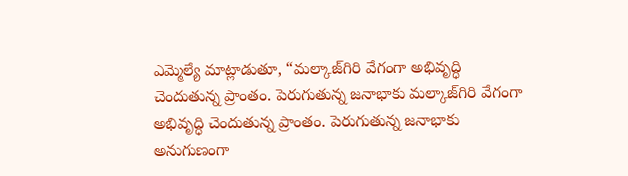ఎమ్మెల్యే మాట్లాడుతూ, “మల్కాజ్‌గిరి వేగంగా అభివృద్ధి చెందుతున్న ప్రాంతం. పెరుగుతున్న జనాభాకు మల్కాజ్‌గిరి వేగంగా అభివృద్ధి చెందుతున్న ప్రాంతం. పెరుగుతున్న జనాభాకు అనుగుణంగా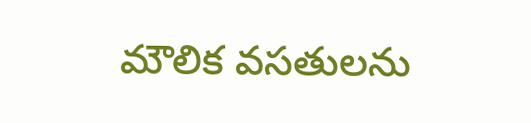మౌలిక వసతులను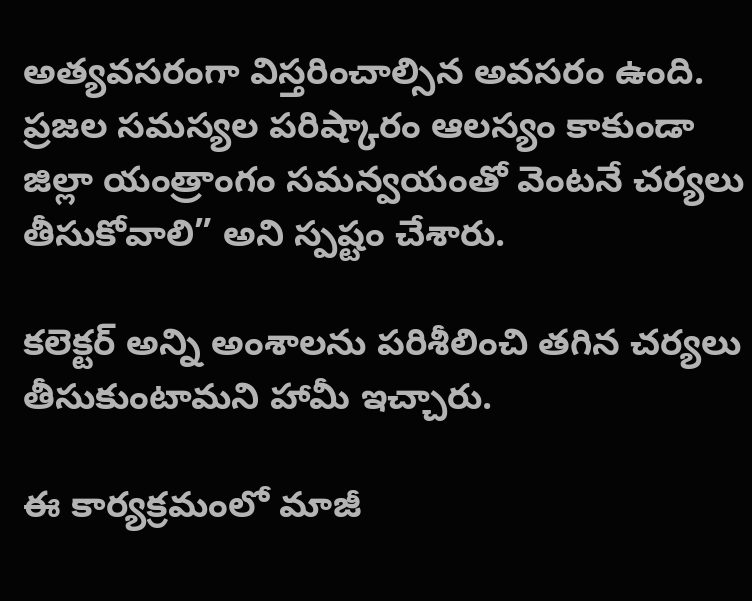అత్యవసరంగా విస్తరించాల్సిన అవసరం ఉంది. ప్రజల సమస్యల పరిష్కారం ఆలస్యం కాకుండా జిల్లా యంత్రాంగం సమన్వయంతో వెంటనే చర్యలు తీసుకోవాలి” అని స్పష్టం చేశారు.

కలెక్టర్ అన్ని అంశాలను పరిశీలించి తగిన చర్యలు తీసుకుంటామని హామీ ఇచ్చారు.

ఈ కార్యక్రమంలో మాజీ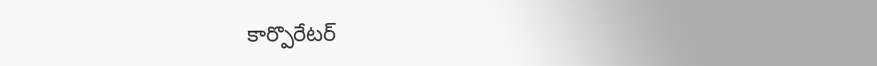కార్పొరేటర్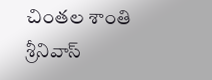చింతల శాంతి శ్రీనివాస్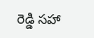రెడ్డి సహా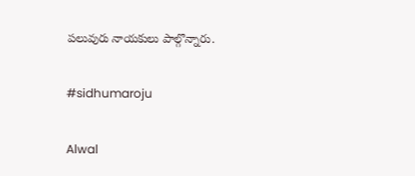పలువురు నాయకులు పాల్గొన్నారు.

#sidhumaroju

Alwal